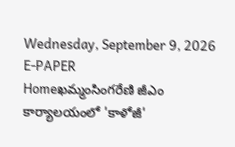Wednesday, September 9, 2026
E-PAPER
Homeఖమ్మంసింగరేణి జీఎం కార్యాలయంలో 'కాళోజీ'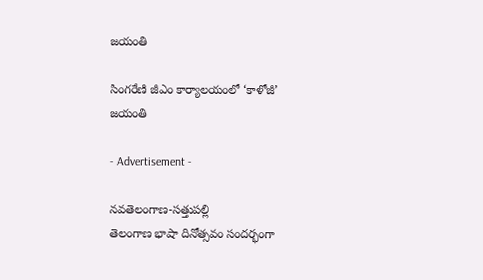జయంతి

సింగరేణి జీఎం కార్యాలయంలో ‘కాళోజీ’ జయంతి

- Advertisement -

నవతెలంగాణ-సత్తుపల్లి
తెలంగాణ భాషా దినోత్సవం సందర్భంగా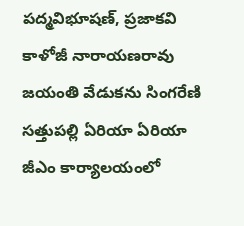పద్మవిభూషణ్, ప్రజాకవి కాళోజీ నారాయణరావు జయంతి వేడుకను సింగరేణి సత్తుపల్లి ఏరియా ఏరియా జీఎం కార్యాలయంలో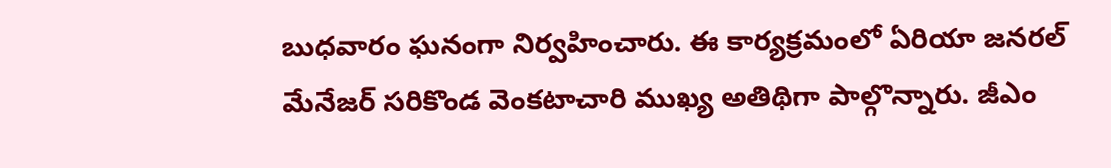బుధవారం ఘనంగా నిర్వహించారు. ఈ కార్యక్రమంలో ఏరియా జనరల్ మేనేజర్ సరికొండ వెంకటాచారి ముఖ్య అతిథిగా పాల్గొన్నారు. జీఎం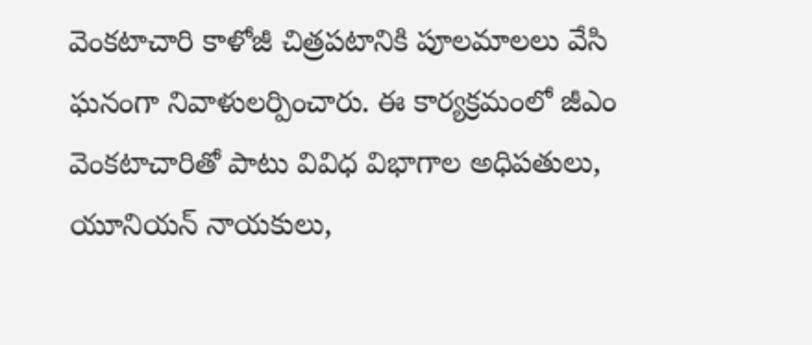వెంకటాచారి కాళోజీ చిత్రపటానికి పూలమాలలు వేసి ఘనంగా నివాళులర్పించారు. ఈ కార్యక్రమంలో జీఎం వెంకటాచారితో పాటు వివిధ విభాగాల అధిపతులు, యూనియన్ నాయకులు,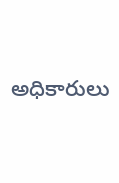అధికారులు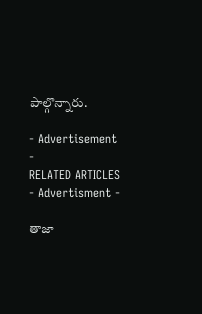పాల్గొన్నారు.

- Advertisement -
RELATED ARTICLES
- Advertisment -

తాజా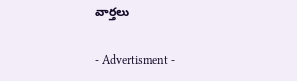వార్తలు

- Advertisment -